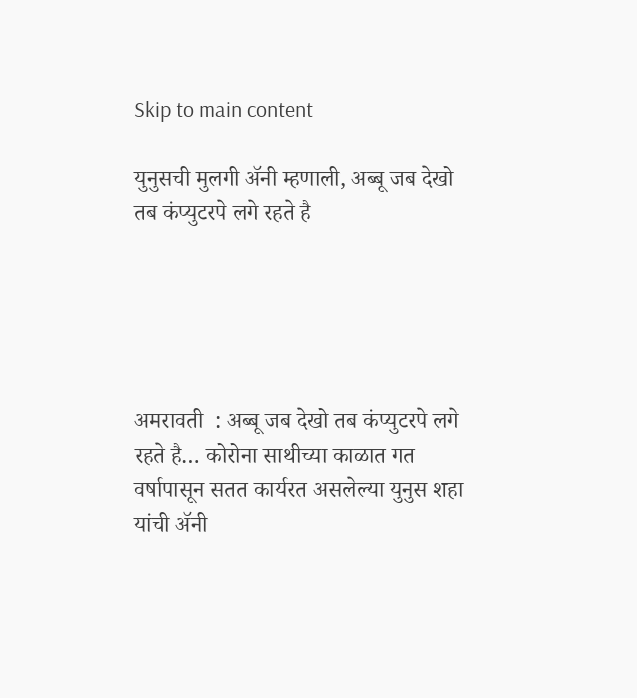Skip to main content

युनुसची मुलगी ॲनी म्हणाली, अब्बू जब देखो तब कंप्युटरपे लगे रहते है





अमरावती  : अब्बू जब देखो तब कंप्युटरपे लगे रहते है… कोरोना साथीच्या काळात गत वर्षापासून सतत कार्यरत असलेल्या युनुस शहा यांची ॲनी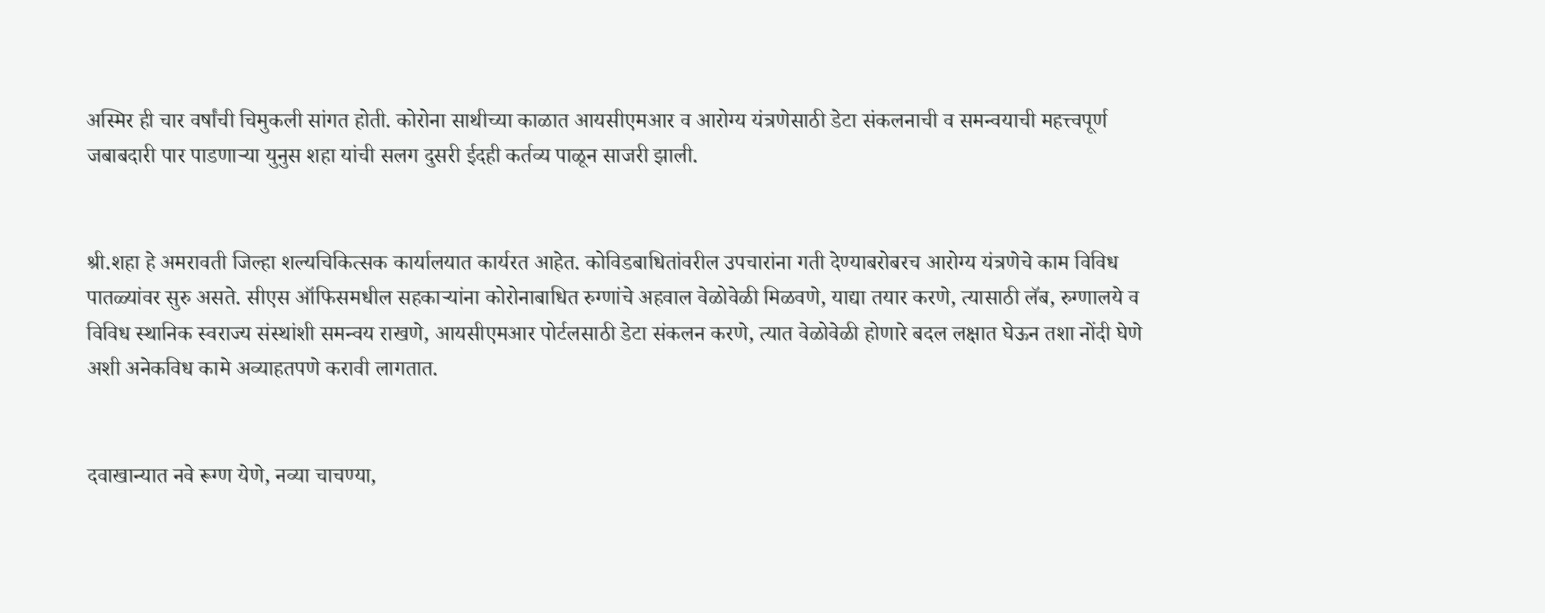अस्मिर ही चार वर्षांची चिमुकली सांगत होती. कोरोना साथीच्या काळात आयसीएमआर व आरोग्य यंत्रणेसाठी डेटा संकलनाची व समन्वयाची महत्त्वपूर्ण जबाबदारी पार पाडणाऱ्‍या युनुस शहा यांची सलग दुसरी ईदही कर्तव्य पाळून साजरी झाली.


श्री.शहा हे अमरावती जिल्हा शल्यचिकित्सक कार्यालयात कार्यरत आहेत. कोविडबाधितांवरील उपचारांना गती देण्याबरोबरच आरोग्य यंत्रणेचे काम विविध पातळ्यांवर सुरु असते. सीएस ऑफिसमधील सहकाऱ्‍यांना कोरोनाबाधित रुग्णांचे अहवाल वेळोवेळी मिळवणे, याद्या तयार करणे, त्यासाठी लॅब, रुग्णालये व विविध स्थानिक स्वराज्य संस्थांशी समन्वय राखणे, आयसीएमआर पोर्टलसाठी डेटा संकलन करणे, त्यात वेळोवेळी होणारे बदल लक्षात घेऊन तशा नोंदी घेणे अशी अनेकविध कामे अव्याहतपणे करावी लागतात.


दवाखान्यात नवे रूग्ण येणे, नव्या चाचण्या,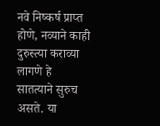नवे निष्कर्ष प्राप्त होणे, नव्याने काही दुरुस्त्या कराव्या लागणे हे सातत्याने सुरुच असते. या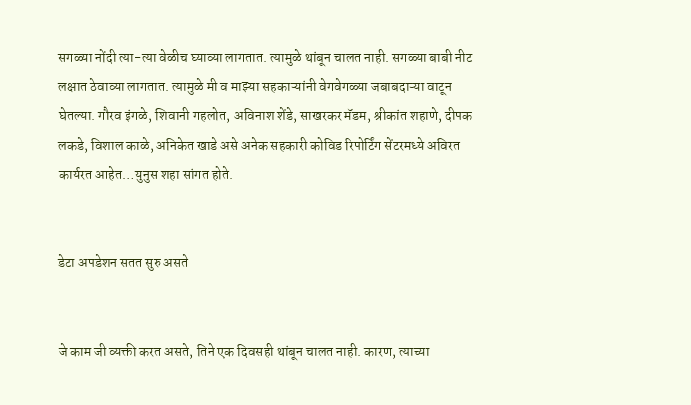सगळ्या नोंदी त्या-त्या वेळीच घ्याव्या लागतात. त्यामुळे थांबून चालत नाही. सगळ्या बाबी नीट लक्षात ठेवाव्या लागतात. त्यामुळे मी व माझ्या सहकाऱ्यांनी वेगवेगळ्या जबाबदाऱ्‍या वाटून घेतल्या. गौरव इंगळे, शिवानी गहलोत, अविनाश शेंडे, साखरकर मॅडम, श्रीकांत शहाणे, दीपक लकडे, विशाल काळे, अनिकेत खाडे असे अनेक सहकारी कोविड रिपोर्टिंग सेंटरमध्ये अविरत कार्यरत आहेत…युनुस शहा सांगत होते.


डेटा अपडेशन सतत सुरु असते


जे काम जी व्यक्ती करत असते, तिने एक दिवसही थांबून चालत नाही. कारण, त्याच्या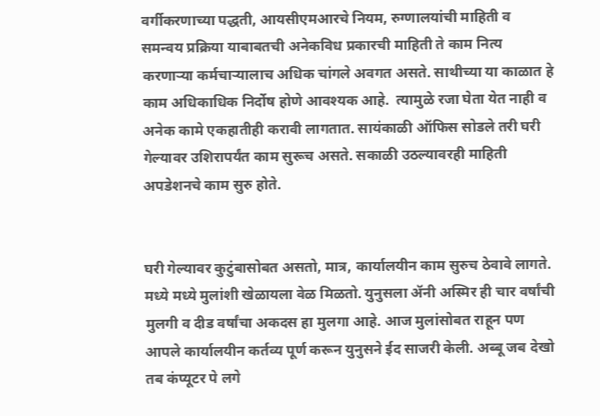वर्गीकरणाच्या पद्धती, आयसीएमआरचे नियम, रुग्णालयांची माहिती व समन्वय प्रक्रिया याबाबतची अनेकविध प्रकारची माहिती ते काम नित्य करणाऱ्‍या कर्मचाऱ्‍यालाच अधिक चांगले अवगत असते. साथीच्या या काळात हे काम अधिकाधिक निर्दोष होणे आवश्यक आहे.  त्यामुळे रजा घेता येत नाही व अनेक कामे एकहातीही करावी लागतात. सायंकाळी ऑफिस सोडले तरी घरी गेल्यावर उशिरापर्यंत काम सुरूच असते. सकाळी उठल्यावरही माहिती अपडेशनचे काम सुरु होते.


घरी गेल्यावर कुटुंबासोबत असतो, मात्र, कार्यालयीन काम सुरुच ठेवावे लागते. मध्ये मध्ये मुलांशी खेळायला वेळ मिळतो. युनुसला ॲनी अस्मिर ही चार वर्षांची मुलगी व दीड वर्षांचा अकदस हा मुलगा आहे. आज मुलांसोबत राहून पण आपले कार्यालयीन कर्तव्य पूर्ण करून युनुसने ईद साजरी केली. अब्बू जब देखो तब कंप्यूटर पे लगे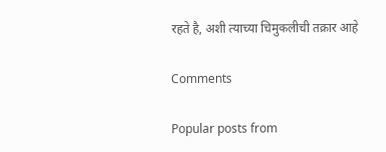रहते है, अशी त्याच्या चिमुकलीची तक्रार आहे

Comments

Popular posts from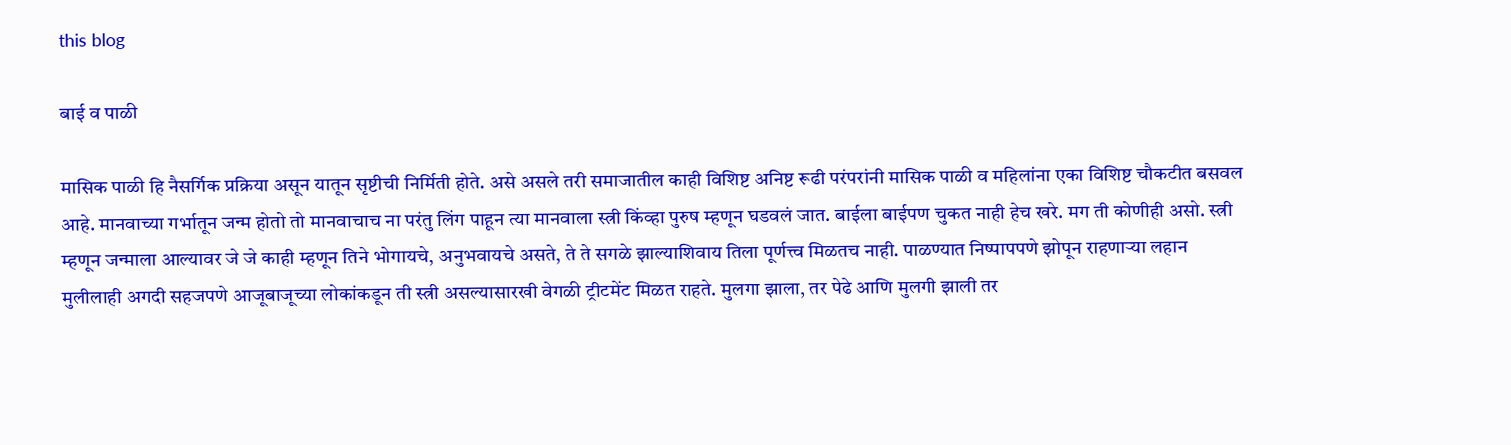this blog

बाई व पाळी

मासिक पाळी हि नैसर्गिक प्रक्रिया असून यातून सृष्टीची निर्मिती होते. असे असले तरी समाजातील काही विशिष्ट अनिष्ट रूढी परंपरांनी मासिक पाळी व महिलांना एका विशिष्ट चौकटीत बसवल आहे. मानवाच्या गर्भातून जन्म होतो तो मानवाचाच ना परंतु लिंग पाहून त्या मानवाला स्त्री किंव्हा पुरुष म्हणून घडवलं जात. बाईला बाईपण चुकत नाही हेच खरे. मग ती कोणीही असो. स्त्री म्हणून जन्माला आल्यावर जे जे काही म्हणून तिने भोगायचे, अनुभवायचे असते, ते ते सगळे झाल्याशिवाय तिला पूर्णत्त्व मिळतच नाही. पाळण्यात निष्पापपणे झोपून राहणाऱ्या लहान मुलीलाही अगदी सहजपणे आजूबाजूच्या लोकांकडून ती स्त्री असल्यासारखी वेगळी ट्रीटमेंट मिळत राहते. मुलगा झाला, तर पेढे आणि मुलगी झाली तर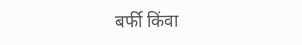बर्फी किंवा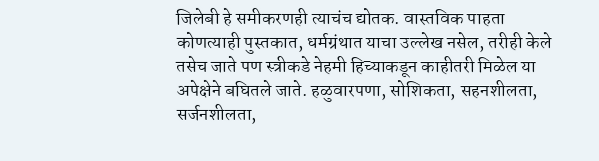जिलेबी हे समीकरणही त्याचंच द्योतक. वास्तविक पाहता कोणत्याही पुस्तकात, धर्मग्रंथात याचा उल्लेख नसेल, तरीही केले तसेच जाते पण स्त्रीकडे नेहमी हिच्याकडून काहीतरी मिळेल या अपेक्षेने बघितले जाते. हळुवारपणा, सोशिकता, सहनशीलता, सर्जनशीलता,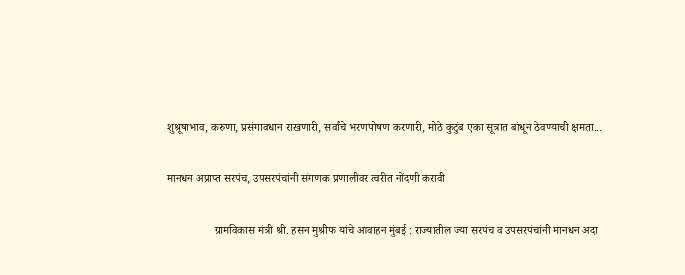शुश्रूषाभाव, करुणा, प्रसंगावधान राखणारी, सर्वांचे भरणपोषण करणारी, मोठे कुटुंब एका सूत्रात बांधून ठेवण्याची क्षमता...

मानधन अप्राप्त सरपंच, उपसरपंचांनी संगणक प्रणालीवर त्वरीत नोंदणी करावी

                 ग्रामविकास मंत्री श्री. हसन मुश्रीफ यांचे आवाहन मुंबई : राज्यातील ज्या सरपंच व उपसरपंचांनी मानधन अदा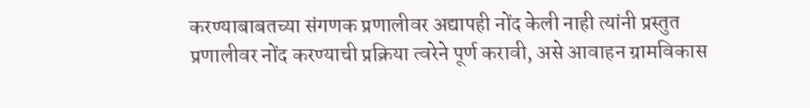करण्याबाबतच्या संगणक प्रणालीवर अद्यापही नोंद केली नाही त्यांनी प्रस्तुत प्रणालीवर नोंद करण्याची प्रक्रिया त्वरेने पूर्ण करावी, असे आवाहन ग्रामविकास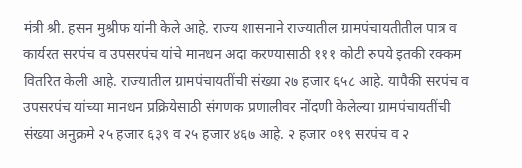मंत्री श्री. हसन मुश्रीफ यांनी केले आहे. राज्य शासनाने राज्यातील ग्रामपंचायतीतील पात्र व कार्यरत सरपंच व उपसरपंच यांचे मानधन अदा करण्यासाठी १११ कोटी रुपये इतकी रक्कम वितर‍ित केली आहे. राज्यातील ग्रामपंचायतींची संख्या २७ हजार ६५८ आहे. यापैकी सरपंच व उपसरपंच यांच्या मानधन प्रक्रियेसाठी संगणक प्रणालीवर नोंदणी केलेल्या ग्रामपंचायतींची संख्या अनुक्रमे २५ हजार ६३९ व २५ हजार ४६७ आहे. २ हजार ०१९ सरपंच व २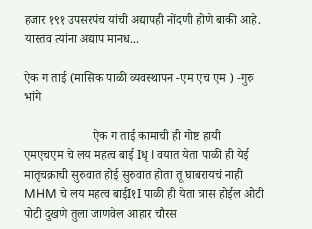हजार १९१ उपसरपंच यांची अद्यापही नोंदणी होणे बाकी आहे. यास्तव त्यांना अद्याप मानध...

ऐक ग ताई (मासिक पाळी व्यवस्थापन -एम एच एम ) -गुरु भांगे

                      ऐक ग ताई कामाची ही गोष्ट हायी          एमएचएम चे लय महत्व बाई Iधृ I वयात येता पाळी ही येई                      मातृचक्राची सुरुवात होई सुरुवात होता तू घाबरायचं नाही          MHM चे लय महत्व बाईI१I पाळी ही येता त्रास होईल ओटी पोटी दुखणे तुला जाणवेल आहार चौरस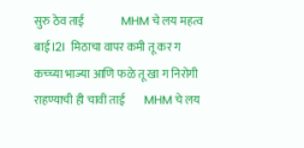सुरु ठेव ताई                MHM चे लय महत्व बाई I2I  मिठाचा वापर कमी तू कर ग                  कच्च्या भाज्या आणि फळे तू खा ग निरोगी राहण्याची ही चावी ताई        MHM चे लय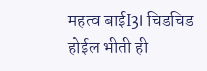महत्व बाईI3I चिडचिड होईल भीती ही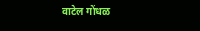वाटेल गोंधळ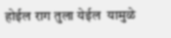होईल राग तुला येईल  यामुळे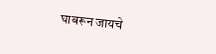घाबरून जायचे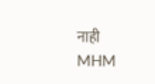नाही                  MHM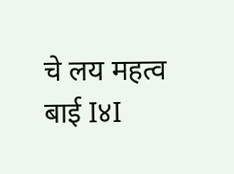चे लय महत्व बाई I४I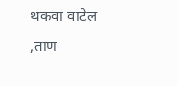थकवा वाटेल ,ताण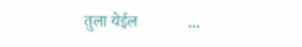तुला येईल            ...